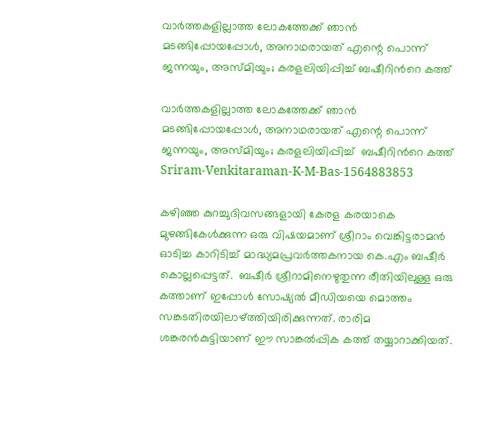വാർത്തകളില്ലാത്ത ലോകത്തേക്ക് ഞാൻ മടങ്ങിപ്പോയപ്പോൾ, അനാഥരായത് എന്റെ പൊന്ന് ജന്നയും, അസ്മിയും; കരളലിയിപ്പിച്ച് ബഷീറിന്‍റെ കത്ത്

വാർത്തകളില്ലാത്ത ലോകത്തേക്ക് ഞാൻ മടങ്ങിപ്പോയപ്പോൾ, അനാഥരായത് എന്റെ പൊന്ന് ജന്നയും, അസ്മിയും; കരളലിയിപ്പിച്ച്  ബഷീറിന്‍റെ കത്ത്
Sriram-Venkitaraman-K-M-Bas-1564883853

കഴിഞ്ഞ കുറച്ചുദിവസങ്ങളായി കേരള കരയാകെ മുഴങ്ങികേൾക്കുന്ന ഒരു വിഷയമാണ് ശ്രീറാം വെങ്കിട്ടരാമൻ ഓടിച്ച കാറിടിച്ച് മാദ്ധ്യമപ്രവർത്തകനായ കെ.എം ബഷീർ കൊല്ലപ്പെട്ടത്.  ബഷീർ ശ്രീറാമിനെഴുതുന്ന രീതിയിലുള്ള ഒരു കത്താണ് ഇപ്പോൾ സോഷ്യൽ മീഡിയയെ മൊത്തം സങ്കടതിരയിലാഴ്ത്തിയിരിക്കുന്നത്. രാരിമ ശങ്കരൻകുട്ടിയാണ് ഈ സാങ്കൽപ്പിക കത്ത് തയ്യാറാക്കിയത്.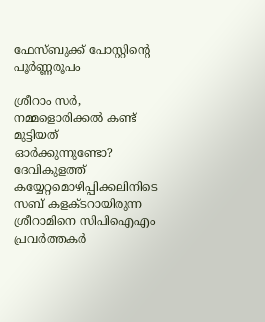ഫേസ്ബുക്ക് പോസ്റ്റിന്റെ പൂർണ്ണരൂപം

ശ്രീറാം സർ, നമ്മളൊരിക്കൽ കണ്ട് മുട്ടിയത് ഓർക്കുന്നുണ്ടോ? ദേവികുളത്ത് കയ്യേറ്റമൊഴിപ്പിക്കലിനിടെ സബ് കളക്ടറായിരുന്ന ശ്രീറാമിനെ സിപിഐഎം പ്രവര്‍ത്തകര്‍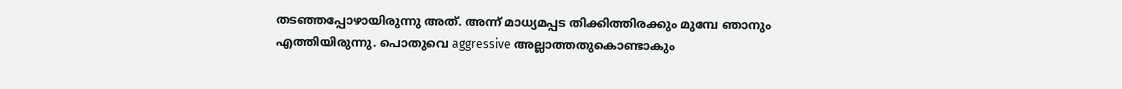തടഞ്ഞപ്പോഴായിരുന്നു അത്. അന്ന് മാധ്യമപ്പട തിക്കിത്തിരക്കും മുമ്പേ ഞാനും എത്തിയിരുന്നു. പൊതുവെ aggressive അല്ലാത്തതുകൊണ്ടാകും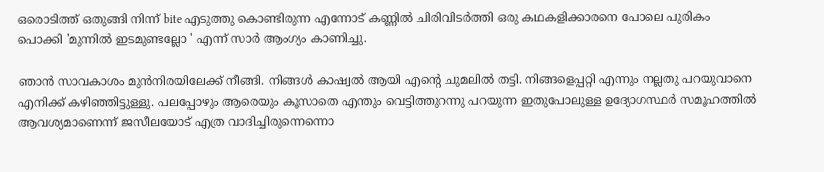ഒരൊടിത്ത് ഒതുങ്ങി നിന്ന് bite എടുത്തു കൊണ്ടിരുന്ന എന്നോട് കണ്ണിൽ ചിരിവിടർത്തി ഒരു കഥകളിക്കാരനെ പോലെ പുരികം പൊക്കി 'മുന്നിൽ ഇടമുണ്ടല്ലോ ' എന്ന് സാർ ആംഗ്യം കാണിച്ചു.

ഞാൻ സാവകാശം മുൻനിരയിലേക്ക് നീങ്ങി. നിങ്ങൾ കാഷ്വൽ ആയി എന്റെ ചുമലിൽ തട്ടി. നിങ്ങളെപ്പറ്റി എന്നും നല്ലതു പറയുവാനെ എനിക്ക് കഴിഞ്ഞിട്ടുള്ളു. പലപ്പോഴും ആരെയും കൂസാതെ എന്തും വെട്ടിത്തുറന്നു പറയുന്ന ഇതുപോലുള്ള ഉദ്യോഗസ്ഥർ സമൂഹത്തിൽ ആവശ്യമാണെന്ന് ജസീലയോട് എത്ര വാദിച്ചിരുന്നെന്നൊ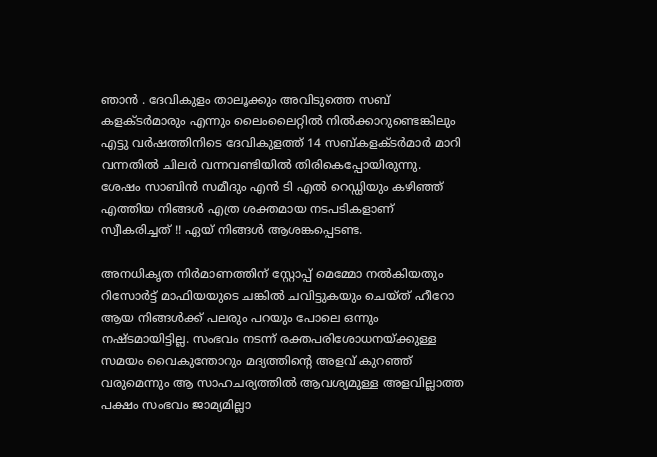ഞാൻ . ദേവികുളം താലൂക്കും അവിടുത്തെ സബ് കളക്ടർമാരും എന്നും ലൈംലൈറ്റിൽ നിൽക്കാറുണ്ടെങ്കിലും എട്ടു വർഷത്തിനിടെ ദേവികുളത്ത് 14 സബ്കളക്ടർമാർ മാറി വന്നതിൽ ചിലർ വന്നവണ്ടിയിൽ തിരികെപ്പോയിരുന്നു. ശേഷം സാബിൻ സമീദും എൻ‌ ടി എൽ റെഡ്ഡിയും കഴിഞ്ഞ് എത്തിയ നിങ്ങൾ എത്ര ശക്തമായ നടപടികളാണ് സ്വീകരിച്ചത് !! ഏയ് നിങ്ങൾ ആശങ്കപ്പെടണ്ട.

അനധികൃത നിർമാണത്തിന് സ്റ്റോപ്പ് മെമ്മോ നൽകിയതും റിസോർട്ട് മാഫിയയുടെ ചങ്കിൽ ചവിട്ടുകയും ചെയ്ത് ഹീറോ ആയ നിങ്ങൾക്ക് പലരും പറയും പോലെ ഒന്നും നഷ്ടമായിട്ടില്ല. സംഭവം നടന്ന് രക്തപരിശോധനയ്ക്കുള്ള സമയം വൈകുന്തോറും മദ്യത്തിന്റെ അളവ് കുറഞ്ഞ് വരുമെന്നും ആ സാഹചര്യത്തിൽ ആവശ്യമുള്ള അളവില്ലാത്ത പക്ഷം സംഭവം ജാമ്യമില്ലാ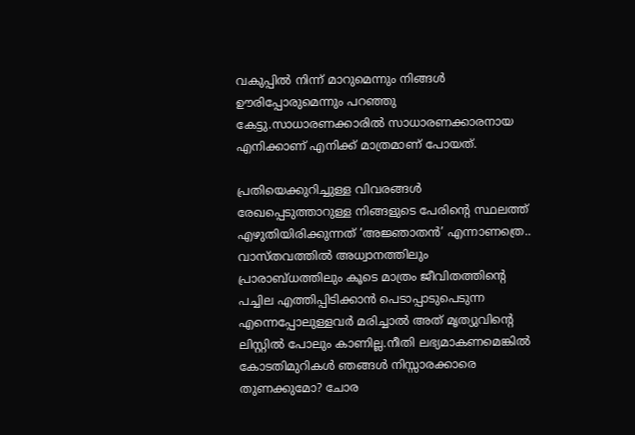വകുപ്പില്‍ നിന്ന് മാറുമെന്നും നിങ്ങൾ ഊരിപ്പോരുമെന്നും പറഞ്ഞു കേട്ടു.സാധാരണക്കാരിൽ സാധാരണക്കാരനായ എനിക്കാണ് എനിക്ക് മാത്രമാണ് പോയത്.

പ്രതിയെക്കുറിച്ചുള്ള വിവരങ്ങൾ രേഖപ്പെടുത്താറുള്ള നിങ്ങളുടെ പേരിന്റെ സ്ഥലത്ത് എഴുതിയിരിക്കുന്നത് ‘അജ്ഞാതൻ’ എന്നാണത്രെ.. വാസ്തവത്തിൽ അധ്വാനത്തിലും പ്രാരാബ്ധത്തിലും കൂടെ മാത്രം ജീവിതത്തിന്റെ പച്ചില എത്തിപ്പിടിക്കാൻ പെടാപ്പാടുപെടുന്ന എന്നെപ്പോലുള്ളവർ മരിച്ചാൽ അത് മൃത്യുവിന്റെ ലിസ്റ്റിൽ പോലും കാണില്ല.നീതി ലഭ്യമാകണമെങ്കില്‍ കോടതിമുറികള്‍ ഞങ്ങൾ നിസ്സാരക്കാരെ തുണക്കുമോ? ചോര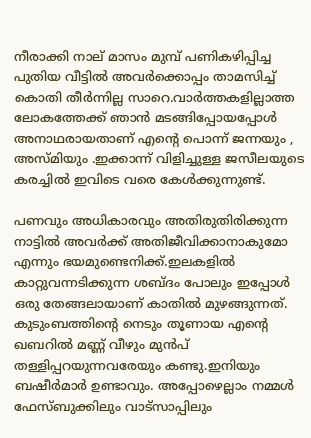നീരാക്കി നാല് മാസം മുമ്പ് പണികഴിപ്പിച്ച പുതിയ വീട്ടിൽ അവർക്കൊപ്പം താമസിച്ച് കൊതി തീർന്നില്ല സാറെ.വാർത്തകളില്ലാത്ത ലോകത്തേക്ക് ഞാൻ മടങ്ങിപ്പോയപ്പോൾ അനാഥരായതാണ് എന്റെ പൊന്ന് ജന്നയും , അസ്മിയും .ഇക്കാന്ന് വിളിച്ചുള്ള ജസീലയുടെ കരച്ചിൽ ഇവിടെ വരെ കേൾക്കുന്നുണ്ട്.

പണവും അധികാരവും അതിരുതിരിക്കുന്ന നാട്ടിൽ അവർക്ക് അതിജീവിക്കാനാകുമോ എന്നും ഭയമുണ്ടെനിക്ക്.ഇലകളിൽ കാറ്റുവന്നടിക്കുന്ന ശബ്ദം പോലും ഇപ്പോൾ ഒരു തേങ്ങലായാണ് കാതിൽ മുഴങ്ങുന്നത്. കുടുംബത്തിന്റെ നെടും തൂണായ എന്റെ ഖബറിൽ മണ്ണ് വീഴും മുൻപ് തള്ളിപ്പറയുന്നവരേയും കണ്ടു.ഇനിയും ബഷീർമാർ ഉണ്ടാവും. അപ്പോഴെല്ലാം നമ്മൾ ഫേസ്ബുക്കിലും വാട്സാപ്പിലും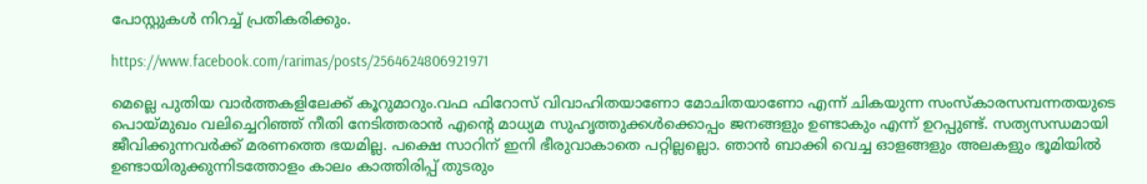പോസ്റ്റുകൾ നിറച്ച് പ്രതികരിക്കും.

https://www.facebook.com/rarimas/posts/2564624806921971

മെല്ലെ പുതിയ വാർത്തകളിലേക്ക് കൂറുമാറും.വഫ ഫിറോസ് വിവാഹിതയാണോ മോചിതയാണോ എന്ന് ചികയുന്ന സംസ്കാരസമ്പന്നതയുടെ പൊയ്മുഖം വലിച്ചെറിഞ്ഞ് നീതി നേടിത്തരാൻ എന്റെ മാധ്യമ സുഹൃത്തുക്കൾക്കൊപ്പം ജനങ്ങളും ഉണ്ടാകും എന്ന് ഉറപ്പുണ്ട്. സത്യസന്ധമായി ജീവിക്കുന്നവർക്ക് മരണത്തെ ഭയമില്ല. പക്ഷെ സാറിന് ഇനി ഭീരുവാകാതെ പറ്റില്ലല്ലൊ. ഞാൻ ബാക്കി വെച്ച ഓളങ്ങളും അലകളും ഭൂമിയിൽ ഉണ്ടായിരുക്കുന്നിടത്തോളം കാലം കാത്തിരിപ്പ് തുടരും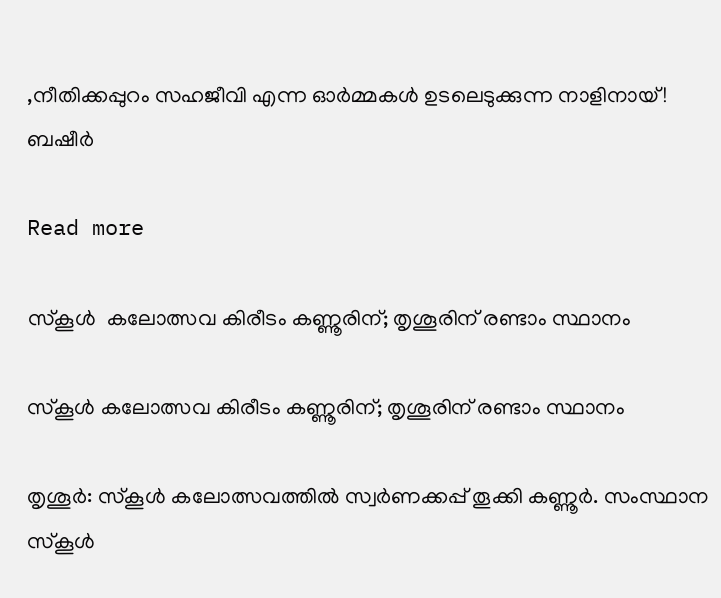,നീതിക്കപ്പുറം സഹജീവി എന്ന ഓർമ്മകൾ ഉടലെടുക്കുന്ന നാളിനായ്! ബഷീർ

Read more

സ്‌കൂള്‍  കലോത്സവ കിരീടം കണ്ണൂരിന്; തൃശൂരിന് രണ്ടാം സ്ഥാനം

സ്‌കൂള്‍ കലോത്സവ കിരീടം കണ്ണൂരിന്; തൃശൂരിന് രണ്ടാം സ്ഥാനം

തൃശൂര്‍: സ്‌കൂള്‍ കലോത്സവത്തില്‍ സ്വര്‍ണക്കപ്പ് തൂക്കി കണ്ണൂര്‍. സംസ്ഥാന സ്‌കൂള്‍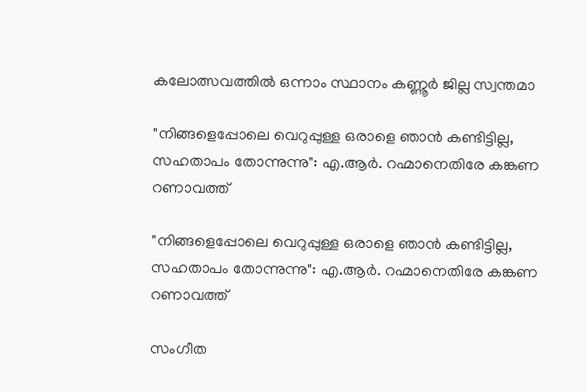കലോത്സവത്തില്‍ ഒന്നാം സ്ഥാനം കണ്ണൂര്‍ ജില്ല സ്വന്തമാ

"നിങ്ങളെപ്പോലെ വെറുപ്പുള്ള ഒരാളെ ഞാൻ കണ്ടിട്ടില്ല, സഹതാപം തോന്നുന്നു": എ.ആർ. റഹ്മാനെതിരേ കങ്കണ റണാവത്ത്

"നിങ്ങളെപ്പോലെ വെറുപ്പുള്ള ഒരാളെ ഞാൻ കണ്ടിട്ടില്ല, സഹതാപം തോന്നുന്നു": എ.ആർ. റഹ്മാനെതിരേ കങ്കണ റണാവത്ത്

സംഗീത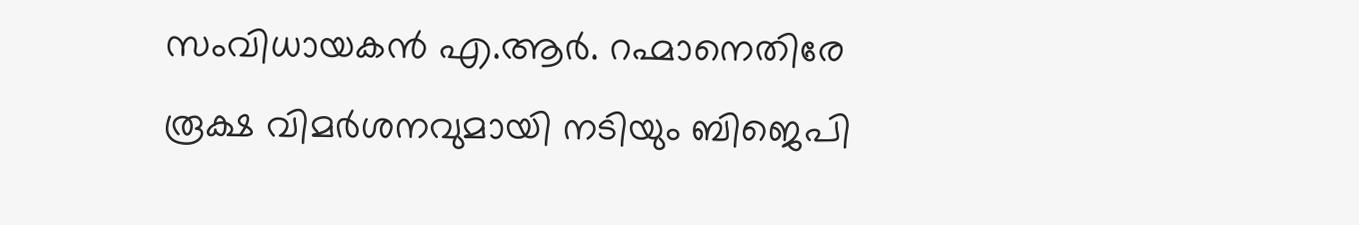സംവിധായകൻ എ.ആർ. റഹ്മാനെതിരേ രൂക്ഷ വിമർശനവുമായി നടിയും ബിജെപി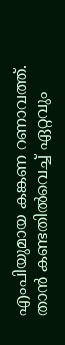എംപിയുമായ കങ്കണ റണാവത്ത്. താൻ‌ കണ്ടതിൽവെച്ച് ഏറ്റവും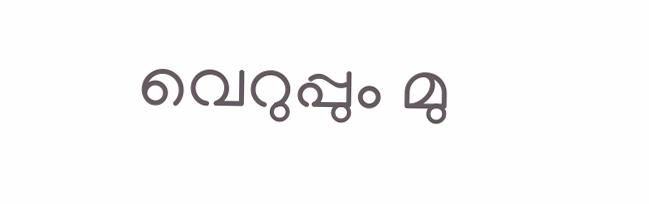വെറുപ്പും മു